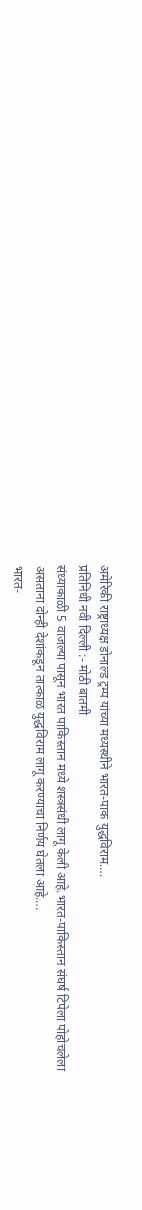अमेरिकी राष्ट्राध्यक्ष डोनाल्ड ट्रम्प यांच्या मध्यस्थीने भारत-पाक युद्धविराम….
प्रतिनिधी नवी दिल्ली :- मोठी बातमी
संध्याकाळी 5 वाजल्या पासून भारत पाकिस्तान मध्ये शस्त्रसंधी लागू केली आहे.भारत-पाकिस्तान संघर्ष टिपेला पोहोचलेला असताना दोन्ही देशांकडून तात्काळ युद्धविराम लागू करण्याचा निर्णय घेतला आहे….
भारत-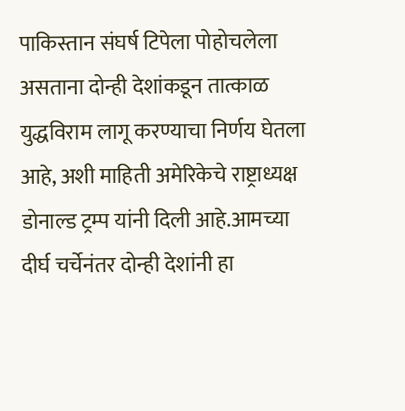पाकिस्तान संघर्ष टिपेला पोहोचलेला असताना दोन्ही देशांकडून तात्काळ युद्धविराम लागू करण्याचा निर्णय घेतला आहे, अशी माहिती अमेरिकेचे राष्ट्राध्यक्ष डोनाल्ड ट्रम्प यांनी दिली आहे.आमच्या दीर्घ चर्चेनंतर दोन्ही देशांनी हा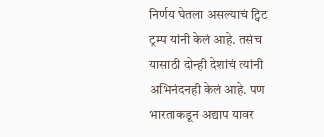निर्णय घेतला असल्याचं ट्विट ट्रम्प यांनी केलं आहे. तसंच यासाठी दोन्ही देशांचं त्यांनी अभिनंदनही केलं आहे. पण भारताकडून अद्याप यावर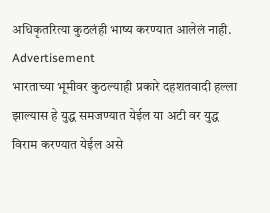अधिकृतरित्या कुठलंही भाष्य करण्यात आलेलं नाही.
Advertisement
भारताच्या भूमीवर कुठल्याही प्रकारे दहशतवादी हल्ला झाल्यास हे युद्ध समजण्यात येईल या अटी वर युद्ध विराम करण्यात येईल असे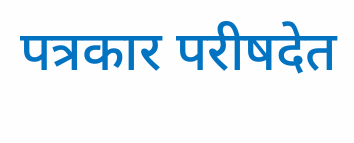पत्रकार परीषदेत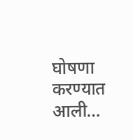घोषणा करण्यात आली…